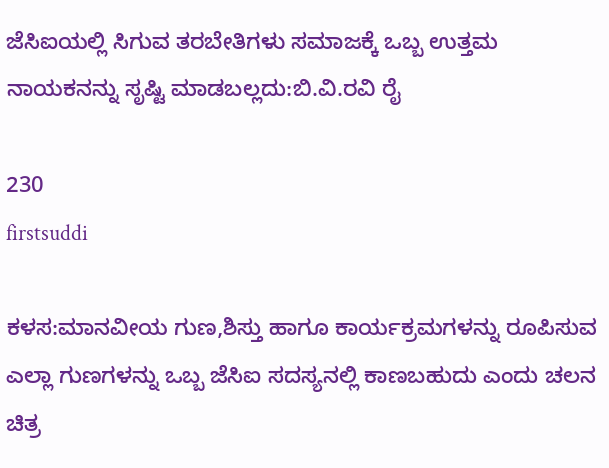ಜೆಸಿಐಯಲ್ಲಿ ಸಿಗುವ ತರಬೇತಿಗಳು ಸಮಾಜಕ್ಕೆ ಒಬ್ಬ ಉತ್ತಮ ನಾಯಕನನ್ನು ಸೃಷ್ಟಿ ಮಾಡಬಲ್ಲದು:ಬಿ.ವಿ.ರವಿ ರೈ

230
firstsuddi

ಕಳಸ:ಮಾನವೀಯ ಗುಣ,ಶಿಸ್ತು ಹಾಗೂ ಕಾರ್ಯಕ್ರಮಗಳನ್ನು ರೂಪಿಸುವ ಎಲ್ಲಾ ಗುಣಗಳನ್ನು ಒಬ್ಬ ಜೆಸಿಐ ಸದಸ್ಯನಲ್ಲಿ ಕಾಣಬಹುದು ಎಂದು ಚಲನ ಚಿತ್ರ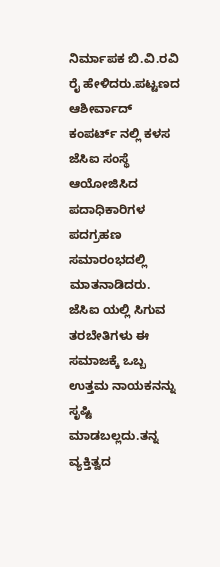ನಿರ್ಮಾಪಕ ಬಿ.ವಿ.ರವಿ ರೈ ಹೇಳಿದರು.ಪಟ್ಟಣದ ಆಶೀರ್ವಾದ್ ಕಂಪರ್ಟ್ ನಲ್ಲಿ ಕಳಸ ಜೆಸಿಐ ಸಂಸ್ಥೆ ಆಯೋಜಿಸಿದ ಪದಾಧಿಕಾರಿಗಳ ಪದಗ್ರಹಣ ಸಮಾರಂಭದಲ್ಲಿ ಮಾತನಾಡಿದರು.
ಜೆಸಿಐ ಯಲ್ಲಿ ಸಿಗುವ ತರಬೇತಿಗಳು ಈ ಸಮಾಜಕ್ಕೆ ಒಬ್ಬ ಉತ್ತಮ ನಾಯಕನನ್ನು ಸೃಷ್ಟಿ ಮಾಡಬಲ್ಲದು.ತನ್ನ ವ್ಯಕ್ತಿತ್ವದ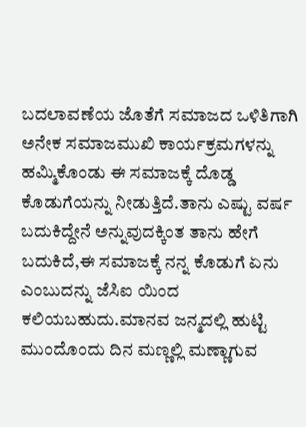ಬದಲಾವಣೆಯ ಜೊತೆಗೆ ಸಮಾಜದ ಒಳಿತಿಗಾಗಿ ಅನೇಕ ಸಮಾಜಮುಖಿ ಕಾರ್ಯಕ್ರಮಗಳನ್ನು ಹಮ್ಮಿಕೊಂಡು ಈ ಸಮಾಜಕ್ಕೆ ದೊಡ್ಡ ಕೊಡುಗೆಯನ್ನು ನೀಡುತ್ತಿದೆ.ತಾನು ಎಷ್ಟು ವರ್ಷ ಬದುಕಿದ್ದೇನೆ ಅನ್ನುವುದಕ್ಕಿಂತ ತಾನು ಹೇಗೆ ಬದುಕಿದೆ,ಈ ಸಮಾಜಕ್ಕೆ ನನ್ನ ಕೊಡುಗೆ ಏನು ಎಂಬುದನ್ನು ಜೆಸಿಐ ಯಿಂದ ಕಲಿಯಬಹುದು.ಮಾನವ ಜನ್ಮದಲ್ಲಿ ಹುಟ್ಟಿ ಮುಂದೊಂದು ದಿನ ಮಣ್ಣಲ್ಲಿ ಮಣ್ಣಾಗುವ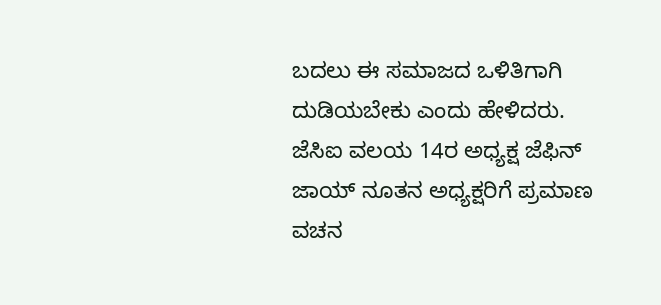ಬದಲು ಈ ಸಮಾಜದ ಒಳಿತಿಗಾಗಿ ದುಡಿಯಬೇಕು ಎಂದು ಹೇಳಿದರು.
ಜೆಸಿಐ ವಲಯ 14ರ ಅಧ್ಯಕ್ಷ ಜೆಫಿನ್ ಜಾಯ್ ನೂತನ ಅಧ್ಯಕ್ಷರಿಗೆ ಪ್ರಮಾಣ ವಚನ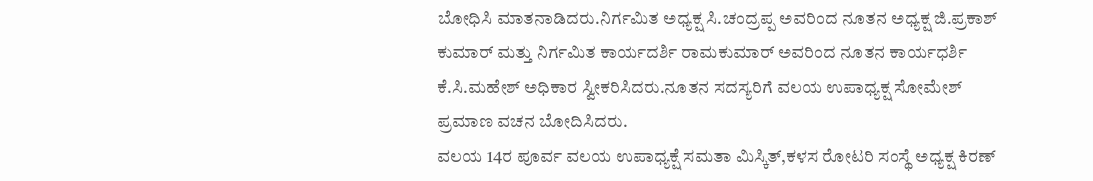ಬೋಧಿಸಿ ಮಾತನಾಡಿದರು.ನಿರ್ಗಮಿತ ಅಧ್ಯಕ್ಷ ಸಿ.ಚಂದ್ರಪ್ಪ ಅವರಿಂದ ನೂತನ ಅಧ್ಯಕ್ಷ ಜಿ.ಪ್ರಕಾಶ್ ಕುಮಾರ್ ಮತ್ತು ನಿರ್ಗಮಿತ ಕಾರ್ಯದರ್ಶಿ ರಾಮಕುಮಾರ್ ಅವರಿಂದ ನೂತನ ಕಾರ್ಯಧರ್ಶಿ ಕೆ.ಸಿ.ಮಹೇಶ್ ಅಧಿಕಾರ ಸ್ವೀಕರಿಸಿದರು.ನೂತನ ಸದಸ್ಯರಿಗೆ ವಲಯ ಉಪಾಧ್ಯಕ್ಷ ಸೋಮೇಶ್ ಪ್ರಮಾಣ ವಚನ ಬೋದಿಸಿದರು.
ವಲಯ 14ರ ಪೂರ್ವ ವಲಯ ಉಪಾಧ್ಯಕ್ಷೆ ಸಮತಾ ಮಿಸ್ಕಿತ್,ಕಳಸ ರೋಟರಿ ಸಂಸ್ಥೆ ಅಧ್ಯಕ್ಷ ಕಿರಣ್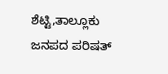ಶೆಟ್ಟಿ,ತಾಲ್ಲೂಕು ಜನಪದ ಪರಿಷತ್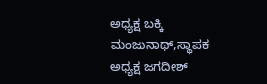ಅಧ್ಯಕ್ಷ ಬಕ್ಕಿ ಮಂಜುನಾಥ್,ಸ್ಥಾಪಕ ಅಧ್ಯಕ್ಷ ಜಗದೀಶ್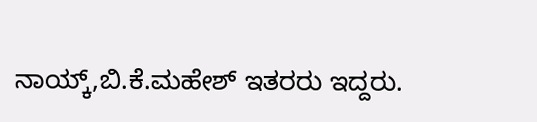ನಾಯ್ಕ್,ಬಿ.ಕೆ.ಮಹೇಶ್ ಇತರರು ಇದ್ದರು.